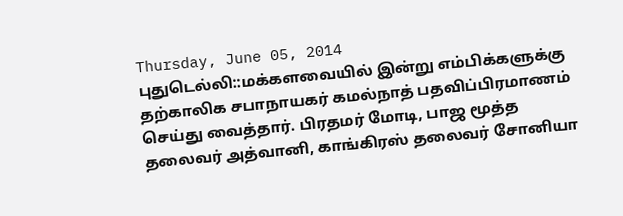Thursday, June 05, 2014
புதுடெல்லி::மக்களவையில் இன்று எம்பிக்களுக்கு தற்காலிக சபாநாயகர் கமல்நாத் பதவிப்பிரமாணம் செய்து வைத்தார். பிரதமர் மோடி, பாஜ மூத்த தலைவர் அத்வானி, காங்கிரஸ் தலைவர் சோனியா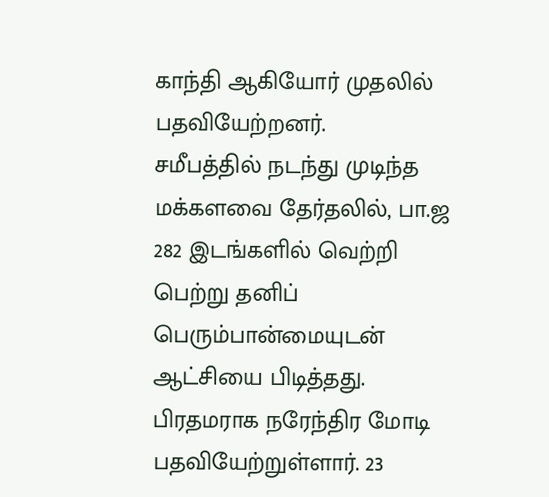காந்தி ஆகியோர் முதலில் பதவியேற்றனர்.
சமீபத்தில் நடந்து முடிந்த மக்களவை தேர்தலில், பா.ஜ 282 இடங்களில் வெற்றி பெற்று தனிப் பெரும்பான்மையுடன் ஆட்சியை பிடித்தது. பிரதமராக நரேந்திர மோடி பதவியேற்றுள்ளார். 23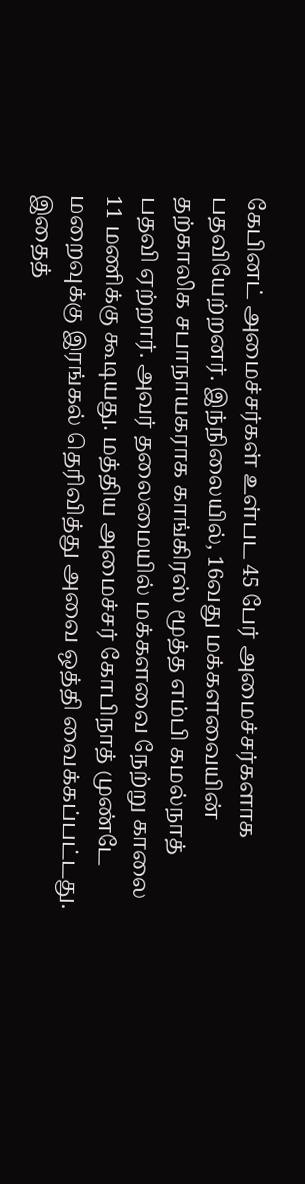கேபினட் அமைச்சர்கள் உள்பட 45 பேர் அமைச்சர்களாக பதவியேற்றனர். இந்நிலையில், 16வது மக்களவையின் தற்காலிக சபாநாயகராக காங்கிரஸ் மூத்த எம்பி கமல்நாத் பதவி ஏற்றார். அவர் தலைமையில் மக்களவை நேற்று காலை 11 மணிக்கு கூடியது. மத்திய அமைச்சர் கோபிநாத் முண்டே மறைவுக்கு இரங்கல் தெரிவித்து அவை ஒத்தி வைக்கப்பட்டது. இதைத்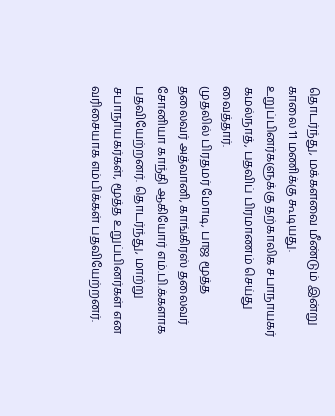தொடர்ந்து, மக்களவை மீண்டும் இன்று காலை 11 மணிக்கு கூடியது. உறுப்பினர்களுக்கு தற்காலிக சபாநாயகர் கமல்நாத், பதவிப் பிரமாணம் செய்து வைத்தார்.
முதலில் பிரதமர் மோடி, பாஜ மூத்த தலைவர் அத்வானி, காங்கிரஸ் தலைவர் சோனியா காந்தி ஆகியோர் எம்.பி.க்களாக பதவியேற்றனர். தொடர்ந்து, மாற்று சபாநாயகர்கள், மூத்த உறுப்பினர்கள் என வரிசையாக எம்பிக்கள் பதவியேற்றனர்.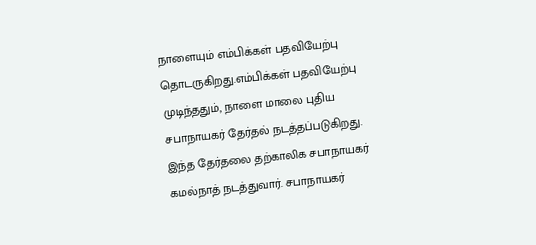நாளையும் எம்பிக்கள் பதவியேற்பு தொடருகிறது.எம்பிக்கள் பதவியேற்பு முடிந்ததும், நாளை மாலை புதிய சபாநாயகர் தேர்தல் நடத்தப்படுகிறது. இந்த தேர்தலை தற்காலிக சபாநாயகர் கமல்நாத் நடத்துவார். சபாநாயகர்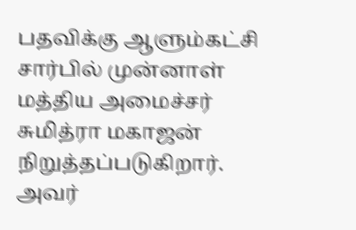பதவிக்கு ஆளும்கட்சி சார்பில் முன்னாள் மத்திய அமைச்சர் சுமித்ரா மகாஜன் நிறுத்தப்படுகிறார். அவர்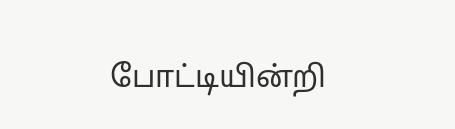போட்டியின்றி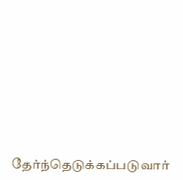தேர்ந்தெடுக்கப்படுவார்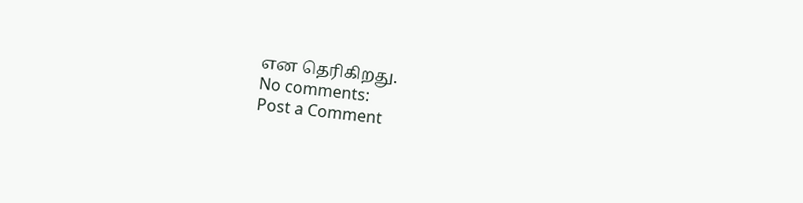என தெரிகிறது.
No comments:
Post a Comment